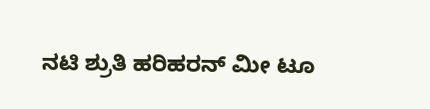ನಟಿ ಶ್ರುತಿ ಹರಿಹರನ್ ಮೀ ಟೂ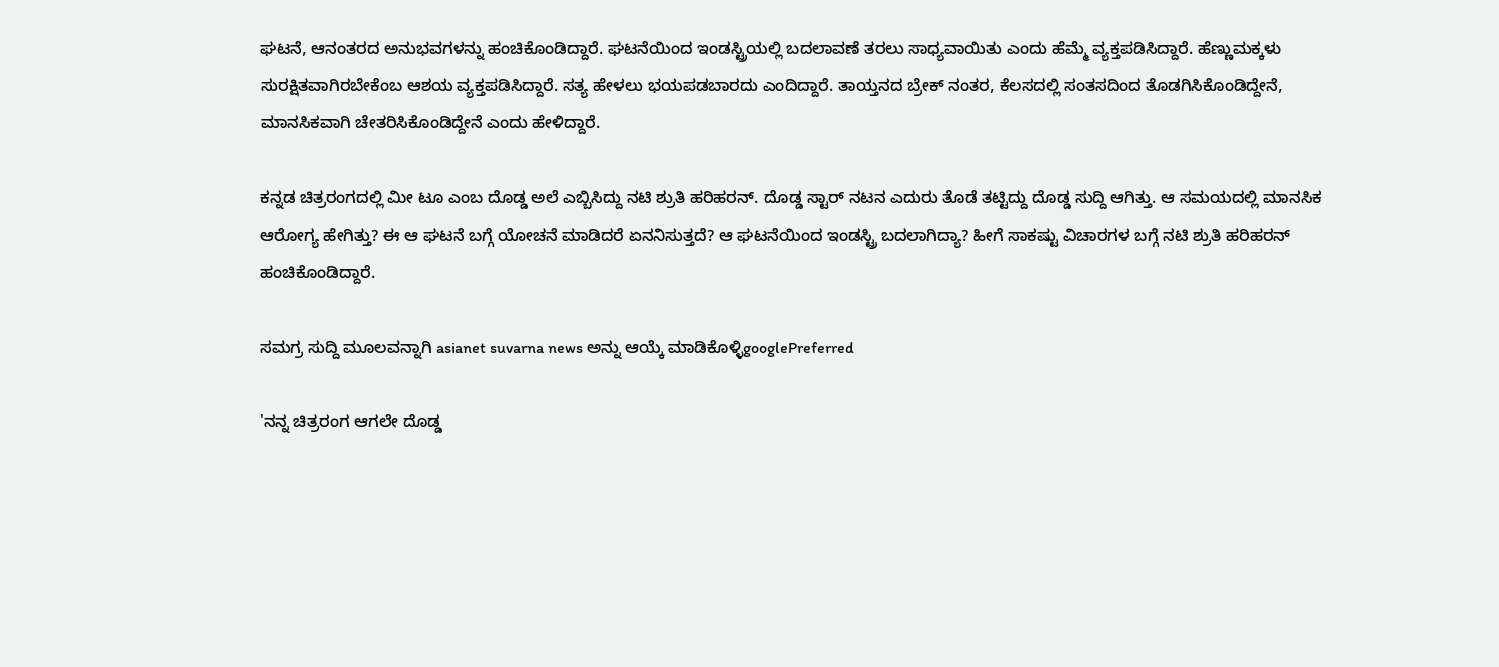ಘಟನೆ, ಆನಂತರದ ಅನುಭವಗಳನ್ನು ಹಂಚಿಕೊಂಡಿದ್ದಾರೆ. ಘಟನೆಯಿಂದ ಇಂಡಸ್ಟ್ರಿಯಲ್ಲಿ ಬದಲಾವಣೆ ತರಲು ಸಾಧ್ಯವಾಯಿತು ಎಂದು ಹೆಮ್ಮೆ ವ್ಯಕ್ತಪಡಿಸಿದ್ದಾರೆ. ಹೆಣ್ಣುಮಕ್ಕಳು ಸುರಕ್ಷಿತವಾಗಿರಬೇಕೆಂಬ ಆಶಯ ವ್ಯಕ್ತಪಡಿಸಿದ್ದಾರೆ. ಸತ್ಯ ಹೇಳಲು ಭಯಪಡಬಾರದು ಎಂದಿದ್ದಾರೆ. ತಾಯ್ತನದ ಬ್ರೇಕ್ ನಂತರ, ಕೆಲಸದಲ್ಲಿ ಸಂತಸದಿಂದ ತೊಡಗಿಸಿಕೊಂಡಿದ್ದೇನೆ, ಮಾನಸಿಕವಾಗಿ ಚೇತರಿಸಿಕೊಂಡಿದ್ದೇನೆ ಎಂದು ಹೇಳಿದ್ದಾರೆ.

ಕನ್ನಡ ಚಿತ್ರರಂಗದಲ್ಲಿ ಮೀ ಟೂ ಎಂಬ ದೊಡ್ಡ ಅಲೆ ಎಬ್ಬಿಸಿದ್ದು ನಟಿ ಶ್ರುತಿ ಹರಿಹರನ್. ದೊಡ್ಡ ಸ್ಟಾರ್ ನಟನ ಎದುರು ತೊಡೆ ತಟ್ಟಿದ್ದು ದೊಡ್ಡ ಸುದ್ದಿ ಆಗಿತ್ತು. ಆ ಸಮಯದಲ್ಲಿ ಮಾನಸಿಕ ಆರೋಗ್ಯ ಹೇಗಿತ್ತು? ಈ ಆ ಘಟನೆ ಬಗ್ಗೆ ಯೋಚನೆ ಮಾಡಿದರೆ ಏನನಿಸುತ್ತದೆ? ಆ ಘಟನೆಯಿಂದ ಇಂಡಸ್ಟ್ರಿ ಬದಲಾಗಿದ್ಯಾ? ಹೀಗೆ ಸಾಕಷ್ಟು ವಿಚಾರಗಳ ಬಗ್ಗೆ ನಟಿ ಶ್ರುತಿ ಹರಿಹರನ್ ಹಂಚಿಕೊಂಡಿದ್ದಾರೆ.

ಸಮಗ್ರ ಸುದ್ದಿ ಮೂಲವನ್ನಾಗಿ asianet suvarna news ಅನ್ನು ಆಯ್ಕೆ ಮಾಡಿಕೊಳ್ಳಿgooglePreferred

'ನನ್ನ ಚಿತ್ರರಂಗ ಆಗಲೇ ದೊಡ್ಡ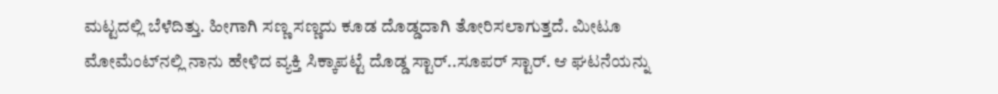ಮಟ್ಟದಲ್ಲಿ ಬೆಳೆದಿತ್ತು. ಹೀಗಾಗಿ ಸಣ್ಣ ಸಣ್ಣದು ಕೂಡ ದೊಡ್ಡದಾಗಿ ತೋರಿಸಲಾಗುತ್ತದೆ. ಮೀಟೂ ಮೋಮೆಂಟ್‌ನಲ್ಲಿ ನಾನು ಹೇಳಿದ ವ್ಯಕ್ತಿ ಸಿಕ್ಕಾಪಟ್ಟೆ ದೊಡ್ಡ ಸ್ಟಾರ್..ಸೂಪರ್ ಸ್ಟಾರ್. ಆ ಘಟನೆಯನ್ನು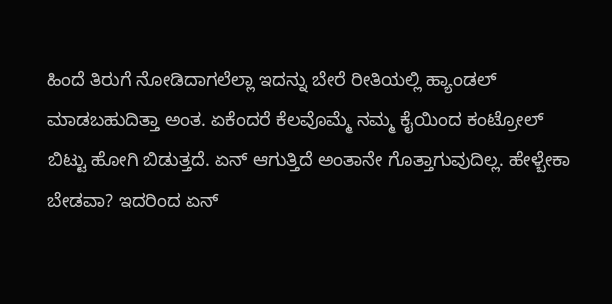ಹಿಂದೆ ತಿರುಗೆ ನೋಡಿದಾಗಲೆಲ್ಲಾ ಇದನ್ನು ಬೇರೆ ರೀತಿಯಲ್ಲಿ ಹ್ಯಾಂಡಲ್ ಮಾಡಬಹುದಿತ್ತಾ ಅಂತ. ಏಕೆಂದರೆ ಕೆಲವೊಮ್ಮೆ ನಮ್ಮ ಕೈಯಿಂದ ಕಂಟ್ರೋಲ್ ಬಿಟ್ಟು ಹೋಗಿ ಬಿಡುತ್ತದೆ. ಏನ್ ಆಗುತ್ತಿದೆ ಅಂತಾನೇ ಗೊತ್ತಾಗುವುದಿಲ್ಲ. ಹೇಳ್ಬೇಕಾ ಬೇಡವಾ? ಇದರಿಂದ ಏನ್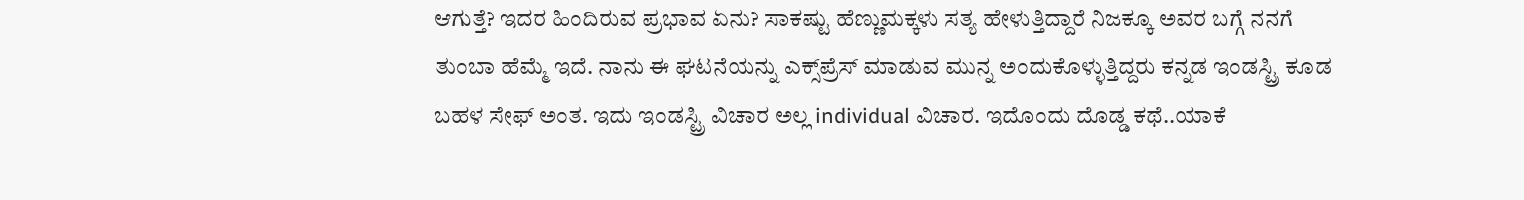ಆಗುತ್ತೆ? ಇದರ ಹಿಂದಿರುವ ಪ್ರಭಾವ ಏನು? ಸಾಕಷ್ಟು ಹೆಣ್ಣುಮಕ್ಕಳು ಸತ್ಯ ಹೇಳುತ್ತಿದ್ದಾರೆ ನಿಜಕ್ಕೂ ಅವರ ಬಗ್ಗೆ ನನಗೆ ತುಂಬಾ ಹೆಮ್ಮೆ ಇದೆ. ನಾನು ಈ ಘಟನೆಯನ್ನು ಎಕ್ಸ್‌ಪ್ರೆಸ್ ಮಾಡುವ ಮುನ್ನ ಅಂದುಕೊಳ್ಳುತ್ತಿದ್ದರು ಕನ್ನಡ ಇಂಡಸ್ಟ್ರಿ ಕೂಡ ಬಹಳ ಸೇಫ್ ಅಂತ. ಇದು ಇಂಡಸ್ಟ್ರಿ ವಿಚಾರ ಅಲ್ಲ individual ವಿಚಾರ. ಇದೊಂದು ದೊಡ್ಡ ಕಥೆ..ಯಾಕೆ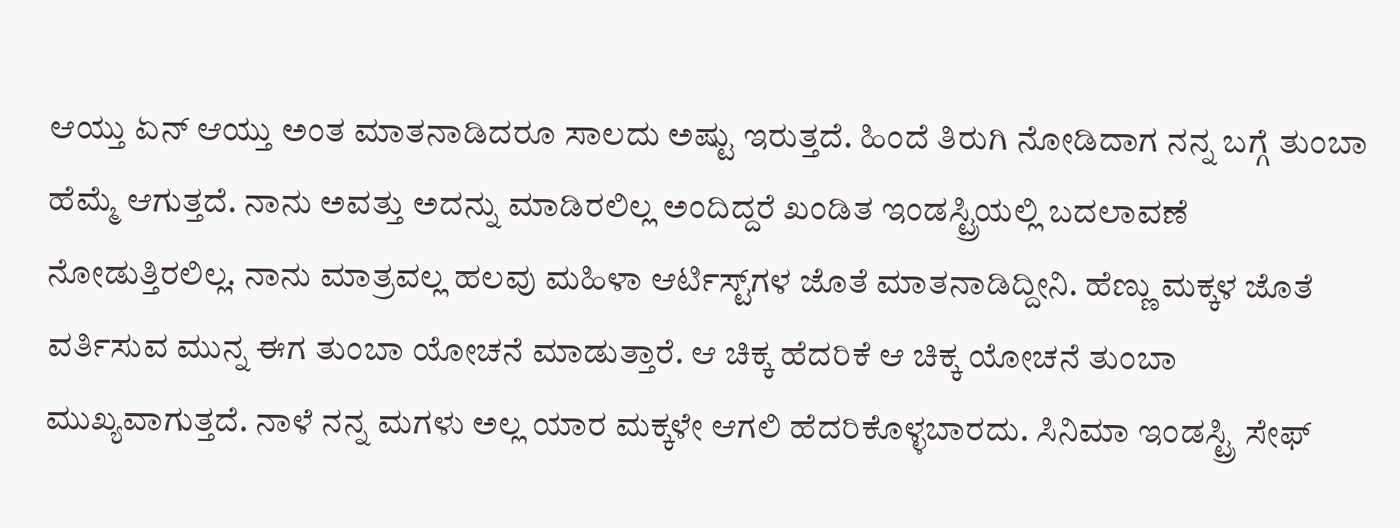ಆಯ್ತು ಏನ್ ಆಯ್ತು ಅಂತ ಮಾತನಾಡಿದರೂ ಸಾಲದು ಅಷ್ಟು ಇರುತ್ತದೆ. ಹಿಂದೆ ತಿರುಗಿ ನೋಡಿದಾಗ ನನ್ನ ಬಗ್ಗೆ ತುಂಬಾ ಹೆಮ್ಮೆ ಆಗುತ್ತದೆ. ನಾನು ಅವತ್ತು ಅದನ್ನು ಮಾಡಿರಲಿಲ್ಲ ಅಂದಿದ್ದರೆ ಖಂಡಿತ ಇಂಡಸ್ಟ್ರಿಯಲ್ಲಿ ಬದಲಾವಣೆ ನೋಡುತ್ತಿರಲಿಲ್ಲ. ನಾನು ಮಾತ್ರವಲ್ಲ ಹಲವು ಮಹಿಳಾ ಆರ್ಟಿಸ್ಟ್‌ಗಳ ಜೊತೆ ಮಾತನಾಡಿದ್ದೀನಿ. ಹೆಣ್ಣು ಮಕ್ಕಳ ಜೊತೆ ವರ್ತಿಸುವ ಮುನ್ನ ಈಗ ತುಂಬಾ ಯೋಚನೆ ಮಾಡುತ್ತಾರೆ. ಆ ಚಿಕ್ಕ ಹೆದರಿಕೆ ಆ ಚಿಕ್ಕ ಯೋಚನೆ ತುಂಬಾ ಮುಖ್ಯವಾಗುತ್ತದೆ. ನಾಳೆ ನನ್ನ ಮಗಳು ಅಲ್ಲ ಯಾರ ಮಕ್ಕಳೇ ಆಗಲಿ ಹೆದರಿಕೊಳ್ಳಬಾರದು. ಸಿನಿಮಾ ಇಂಡಸ್ಟ್ರಿ ಸೇಫ್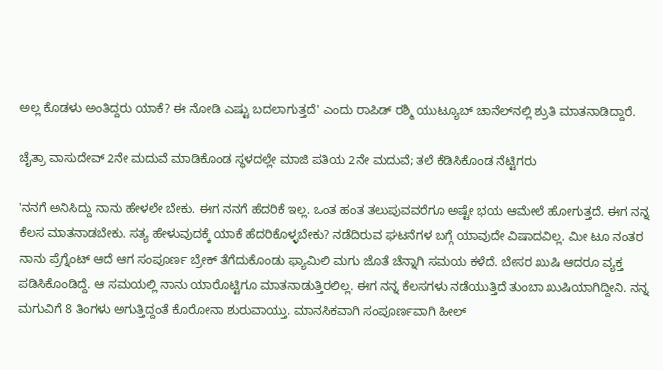ಅಲ್ಲ ಕೊಡಳು ಅಂತಿದ್ದರು ಯಾಕೆ? ಈ ನೋಡಿ ಎಷ್ಟು ಬದಲಾಗುತ್ತದೆ' ಎಂದು ರಾಪಿಡ್ ರಶ್ಮಿ ಯುಟ್ಯೂಬ್ ಚಾನೆಲ್‌ನಲ್ಲಿ ಶ್ರುತಿ ಮಾತನಾಡಿದ್ದಾರೆ.

ಚೈತ್ರಾ ವಾಸುದೇವ್ 2ನೇ ಮದುವೆ ಮಾಡಿಕೊಂಡ ಸ್ಥಳದಲ್ಲೇ ಮಾಜಿ ಪತಿಯ 2ನೇ ಮದುವೆ; ತಲೆ ಕೆಡಿಸಿಕೊಂಡ ನೆಟ್ಟಿಗರು

'ನನಗೆ ಅನಿಸಿದ್ದು ನಾನು ಹೇಳಲೇ ಬೇಕು. ಈಗ ನನಗೆ ಹೆದರಿಕೆ ಇಲ್ಲ. ಒಂತ ಹಂತ ತಲುಪುವವರೆಗೂ ಅಷ್ಟೇ ಭಯ ಆಮೇಲೆ ಹೋಗುತ್ತದೆ. ಈಗ ನನ್ನ ಕೆಲಸ ಮಾತನಾಡಬೇಕು. ಸತ್ಯ ಹೇಳುವುದಕ್ಕೆ ಯಾಕೆ ಹೆದರಿಕೊಳ್ಳಬೇಕು? ನಡೆದಿರುವ ಘಟನೆಗಳ ಬಗ್ಗೆ ಯಾವುದೇ ವಿಷಾದವಿಲ್ಲ. ಮೀ ಟೂ ನಂತರ ನಾನು ಪ್ರೆಗ್ನೆಂಟ್ ಆದೆ ಆಗ ಸಂಪೂರ್ಣ ಬ್ರೇಕ್ ತೆಗೆದುಕೊಂಡು ಫ್ಯಾಮಿಲಿ ಮಗು ಜೊತೆ ಚೆನ್ನಾಗಿ ಸಮಯ ಕಳೆದೆ. ಬೇಸರ ಖುಷಿ ಆದರೂ ವ್ಯಕ್ತ ಪಡಿಸಿಕೊಂಡಿದ್ದೆ. ಆ ಸಮಯಲ್ಲಿ ನಾನು ಯಾರೊಟ್ಟಿಗೂ ಮಾತನಾಡುತ್ತಿರಲಿಲ್ಲ. ಈಗ ನನ್ನ ಕೆಲಸಗಳು ನಡೆಯುತ್ತಿದೆ ತುಂಬಾ ಖುಷಿಯಾಗಿದ್ದೀನಿ. ನನ್ನ ಮಗುವಿಗೆ 8 ತಿಂಗಳು ಅಗುತ್ತಿದ್ದಂತೆ ಕೊರೋನಾ ಶುರುವಾಯ್ತು. ಮಾನಸಿಕವಾಗಿ ಸಂಪೂರ್ಣವಾಗಿ ಹೀಲ್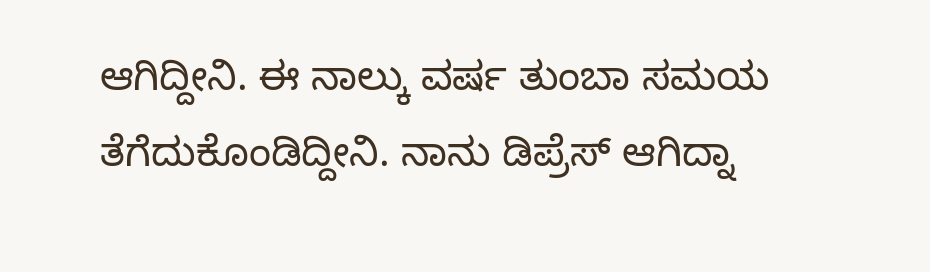ಆಗಿದ್ದೀನಿ. ಈ ನಾಲ್ಕು ವರ್ಷ ತುಂಬಾ ಸಮಯ ತೆಗೆದುಕೊಂಡಿದ್ದೀನಿ. ನಾನು ಡಿಪ್ರೆಸ್ ಆಗಿದ್ನಾ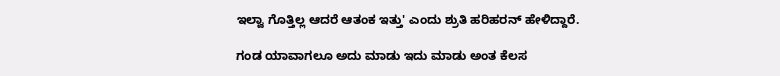ಇಲ್ವಾ ಗೊತ್ತಿಲ್ಲ ಆದರೆ ಆತಂಕ ಇತ್ತು' ಎಂದು ಶ್ರುತಿ ಹರಿಹರನ್ ಹೇಳಿದ್ದಾರೆ.

ಗಂಡ ಯಾವಾಗಲೂ ಅದು ಮಾಡು ಇದು ಮಾಡು ಅಂತ ಕೆಲಸ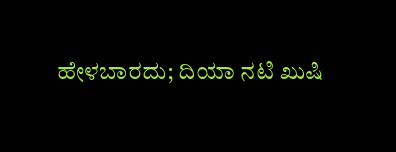ಹೇಳಬಾರದು; ದಿಯಾ ನಟಿ ಖುಷಿ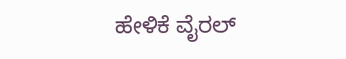ಹೇಳಿಕೆ ವೈರಲ್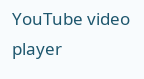YouTube video player